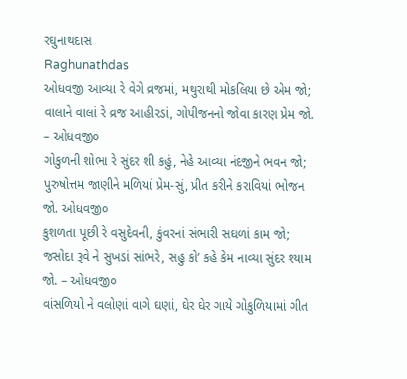રઘુનાથદાસ
Raghunathdas
ઓધવજી આવ્યા રે વેગે વ્રજમાં, મથુરાથી મોકલિયા છે એમ જો;
વાલાને વાલાં રે વ્રજ આહીરડાં, ગોપીજનનો જોવા કારણ પ્રેમ જો. – ઓધવજી૦
ગોકુળની શોભા રે સુંદર શી કહું, નેહે આવ્યા નંદજીને ભવન જો;
પુરુષોત્તમ જાણીને મળિયાં પ્રેમ-સું, પ્રીત કરીને કરાવિયાં ભોજન જો. ઓધવજી૦
કુશળતા પૂછી રે વસુદેવની, કુંવરનાં સંભારી સઘળાં કામ જો;
જસોદા રૂવે ને સુખડાં સાંભરે, સહુ કો’ કહે કેમ નાવ્યા સુંદર શ્યામ જો. – ઓધવજી૦
વાંસળિયો ને વલોણાં વાગે ઘણાં, ઘેર ઘેર ગાયે ગોકુળિયામાં ગીત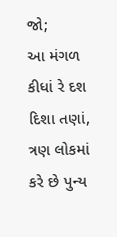જો;
આ મંગળ કીધાં રે દશ દિશા તણાં, ત્રણ લોકમાં કરે છે પુન્ય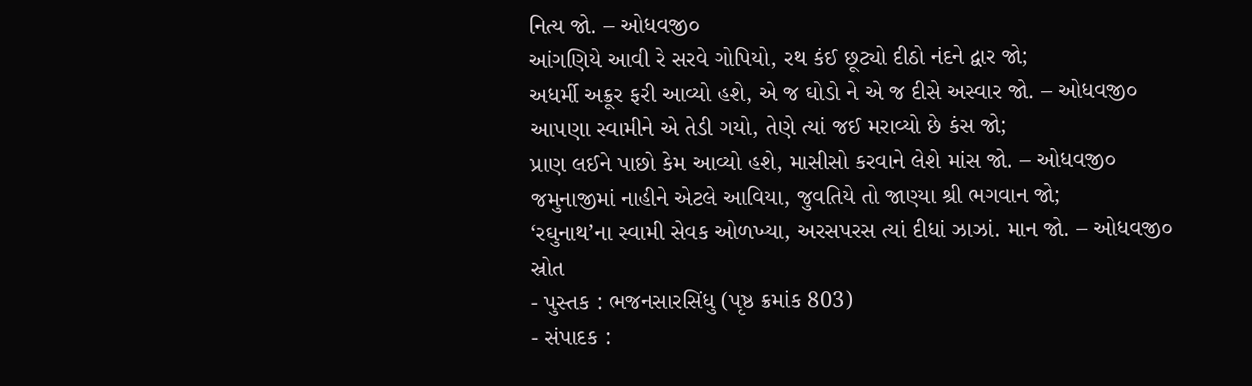નિત્ય જો. – ઓધવજી૦
આંગણિયે આવી રે સરવે ગોપિયો, રથ કંઈ છૂટ્યો દીઠો નંદને દ્વાર જો;
અધર્મી અક્રૂર ફરી આવ્યો હશે, એ જ ઘોડો ને એ જ દીસે અસ્વાર જો. – ઓધવજી૦
આ૫ણા સ્વામીને એ તેડી ગયો, તેણે ત્યાં જઈ મરાવ્યો છે કંસ જો;
પ્રાણ લઈને પાછો કેમ આવ્યો હશે, માસીસો કરવાને લેશે માંસ જો. – ઓધવજી૦
જમુનાજીમાં નાહીને એટલે આવિયા, જુવતિયે તો જાણ્યા શ્રી ભગવાન જો;
‘રઘુનાથ’ના સ્વામી સેવક ઓળખ્યા, અરસપરસ ત્યાં દીધાં ઝાઝાં. માન જો. – ઓધવજી૦
સ્રોત
- પુસ્તક : ભજનસારસિંધુ (પૃષ્ઠ ક્રમાંક 803)
- સંપાદક :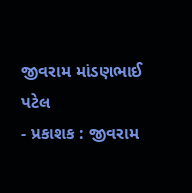જીવરામ માંડણભાઈ પટેલ
- પ્રકાશક : જીવરામ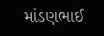માંડણભાઈ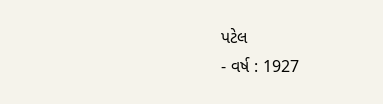પટેલ
- વર્ષ : 1927